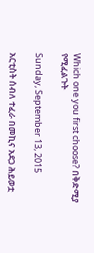Which one you first choose? በቅድሚያ የሚፈልጉት

Sunday, September 13, 2015

አርቲስት ሰብለ ተፈራ በመኪና አደጋ ሕይወቷ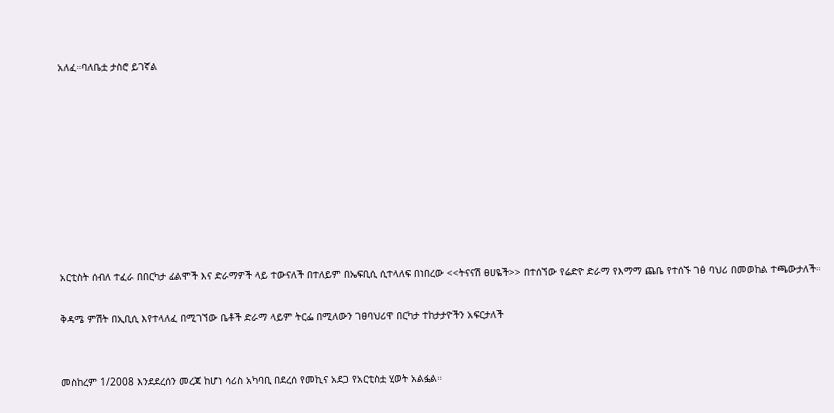አለፈ።ባለቤቷ ታስሮ ይገኛል









አርቲስት ሰብለ ተፈራ በበርካታ ፊልሞች እና ድራማዎች ላይ ተውናለች በተለይም በኤፍቢሲ ሲተላለፍ በነበረው <<ትናናሽ ፀሀዬች>> በተሰኘው የሬድዮ ድራማ የእማማ ጨቤ የተሰኙ ገፅ ባህሪ በመወከል ተጫውታለች።

ቅዳሜ ምሽት በኢቢሲ እየተላለፈ በሚገኘው ቤቶች ድራማ ላይም ትርፌ በሚለውን ገፀባህሪዋ በርካታ ተከታታዮችን አፍርታለች


መስከረም 1/2008 እንደደረሰን መረጃ ከሆነ ሳሪስ አካባቢ በደረሰ የመኪና አደጋ የአርቲስቷ ሂወት አልፏል።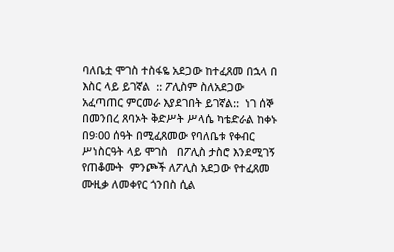ባለቤቷ ሞገስ ተስፋዬ አደጋው ከተፈጸመ በኋላ በ እስር ላይ ይገኛል  :: ፖሊስም ስለአደጋው አፈጣጠር ምርመራ እያደገበት ይገኛል::  ነገ ሰኞ በመንበረ ጸባኦት ቅድሥት ሥላሴ ካቴድራል ከቀኑ በ9፡00 ሰዓት በሚፈጸመው የባለቤቱ የቀብር ሥነስርዓት ላይ ሞገስ   በፖሊስ ታስሮ እንደሚገኝ የጠቆሙት  ምንጮች ለፖሊስ አደጋው የተፈጸመ ሙዚቃ ለመቀየር ጎንበስ ሲል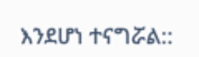እንደሆነ ተናግሯል::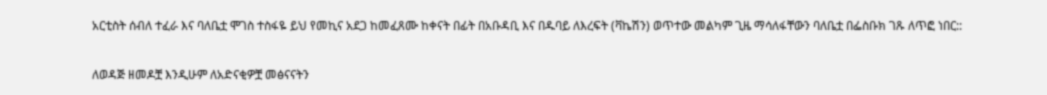አርቲስት ሰብለ ተፈራ እና ባለቤቷ ሞገስ ተስፋዬ ይህ የመኪና አደጋ ከመፈጸሙ ከቀናት በፊት በአቡዳቢ እና በዱባይ ለእረፍት (ቫኬሽን) ወጥተው መልካም ጊዜ ማሳለፋቸውን ባለቤቷ በፌስቡክ ገጹ ለጥፎ ነበር::

ለወዳጅ ዘመዶቿ እንዲሁም ለአድናቂዎቿ መፅናናትን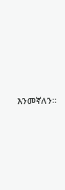እንመኛለን።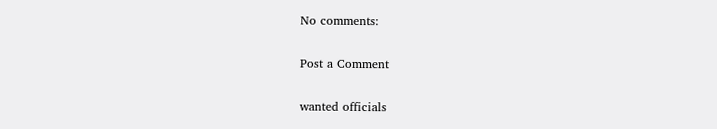No comments:

Post a Comment

wanted officials